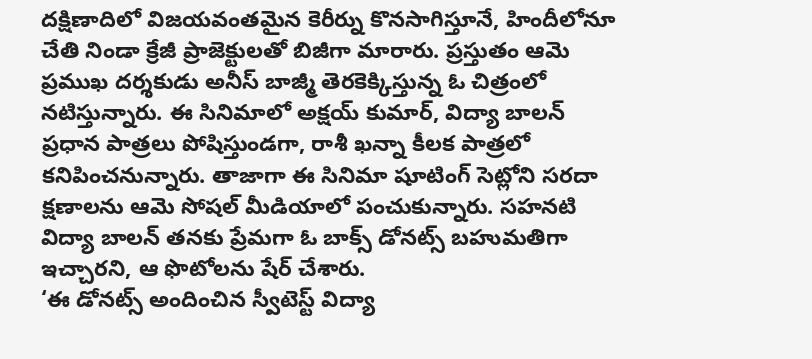దక్షిణాదిలో విజయవంతమైన కెరీర్ను కొనసాగిస్తూనే, హిందీలోనూ చేతి నిండా క్రేజీ ప్రాజెక్టులతో బిజీగా మారారు. ప్రస్తుతం ఆమె ప్రముఖ దర్శకుడు అనీస్ బాజ్మీ తెరకెక్కిస్తున్న ఓ చిత్రంలో నటిస్తున్నారు. ఈ సినిమాలో అక్షయ్ కుమార్, విద్యా బాలన్ ప్రధాన పాత్రలు పోషిస్తుండగా, రాశీ ఖన్నా కీలక పాత్రలో కనిపించనున్నారు. తాజాగా ఈ సినిమా షూటింగ్ సెట్లోని సరదా క్షణాలను ఆమె సోషల్ మీడియాలో పంచుకున్నారు. సహనటి విద్యా బాలన్ తనకు ప్రేమగా ఓ బాక్స్ డోనట్స్ బహుమతిగా ఇచ్చారని, ఆ ఫొటోలను షేర్ చేశారు.
‘ఈ డోనట్స్ అందించిన స్వీటెస్ట్ విద్యా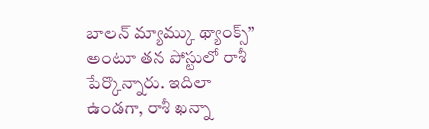బాలన్ మ్యామ్కు థ్యాంక్స్” అంటూ తన పోస్టులో రాశీ పేర్కొన్నారు. ఇదిలా ఉండగా, రాశీ ఖన్నా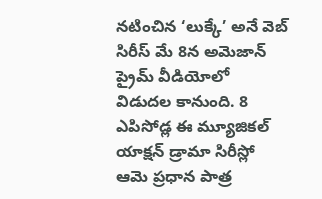నటించిన ‘లుక్కే’ అనే వెబ్ సిరీస్ మే 8న అమెజాన్ ప్రైమ్ వీడియోలో విడుదల కానుంది. 8 ఎపిసోడ్ల ఈ మ్యూజికల్ యాక్షన్ డ్రామా సిరీస్లో ఆమె ప్రధాన పాత్ర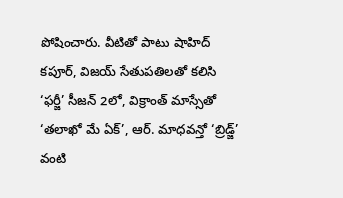పోషించారు. వీటితో పాటు షాహిద్ కపూర్, విజయ్ సేతుపతిలతో కలిసి ‘ఫర్జీ’ సీజన్ 2లో, విక్రాంత్ మాస్సేతో ‘తలాఖో మే ఏక్’, ఆర్. మాధవన్తో ‘బ్రిడ్జ్’ వంటి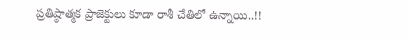ప్రతిష్ఠాత్మక ప్రాజెక్టులు కూడా రాశీ చేతిలో ఉన్నాయి..!!